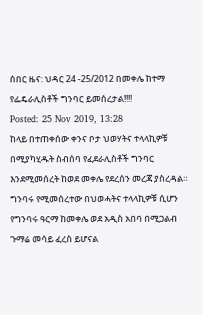ሰበር ዜና: ህዳር 24 -25/2012 በመቀሌ ከተማ የፌዴራሊስቶች ግንባር ይመሰረታል!!!!
Posted: 25 Nov 2019, 13:28
ከላይ በተጠቀሰው ቀንና ቦታ ህወሃትና ተላላኪዎቹ በሚያካሂዱት ስብሰባ የፈደራሊስቶች ግንባር እንደሚመሰረት ከወደ መቀሌ የደረሰን መረጃ ያስረዳል። ግንባሩ የሚመሰረተው በህወሓትና ተላላኪዎቹ ሲሆን የግንባሩ ዓርማ ከመቀሌ ወደ አዲስ አበባ በሚጋልብ ጉማሬ መሳይ ፈረስ ይሆናል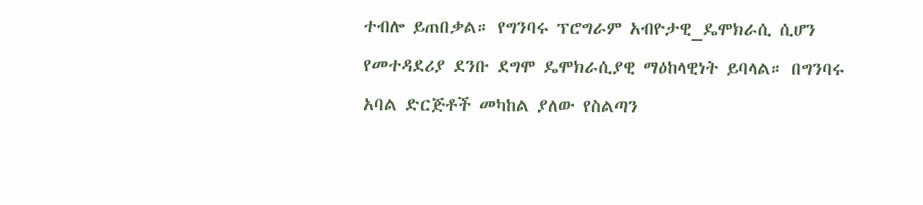ተብሎ ይጠበቃል። የግንባሩ ፕሮግራም አብዮታዊ_ዴሞክራሲ ሲሆን የመተዳደሪያ ደንቡ ደግሞ ዴሞክራሲያዊ ማዕከላዊነት ይባላል። በግንባሩ አባል ድርጅቶች መካከል ያለው የስልጣን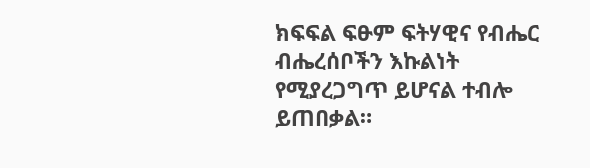ክፍፍል ፍፁም ፍትሃዊና የብሔር ብሔረሰቦችን እኩልነት የሚያረጋግጥ ይሆናል ተብሎ ይጠበቃል።